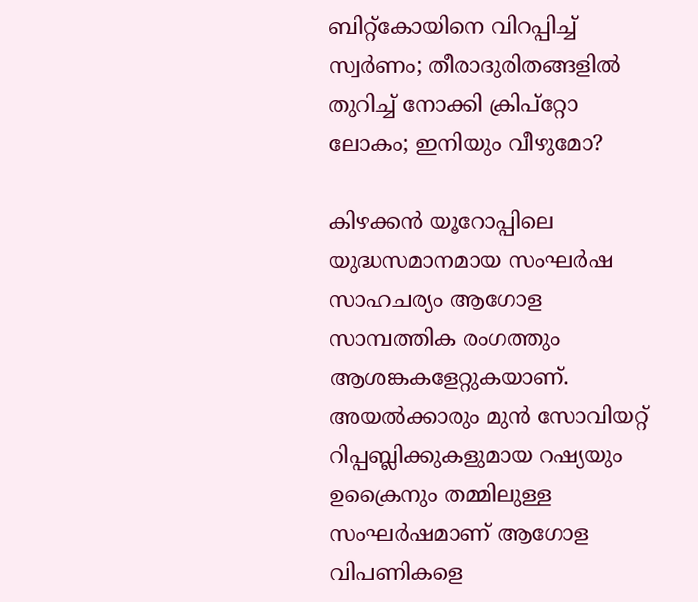ബിറ്റ്കോയിനെ വിറപ്പിച്ച് സ്വര്‍ണം; തീരാദുരിതങ്ങളില്‍ തുറിച്ച് നോക്കി ക്രിപ്റ്റോ ലോകം; ഇനിയും വീഴുമോ?

കിഴക്കന്‍ യൂറോപ്പിലെ യുദ്ധസമാനമായ സംഘര്‍ഷ സാഹചര്യം ആഗോള സാമ്പത്തിക രംഗത്തും ആശങ്കകളേറ്റുകയാണ്. അയല്‍ക്കാരും മുന്‍ സോവിയറ്റ് റിപ്പബ്ലിക്കുകളുമായ റഷ്യയും ഉക്രൈനും തമ്മിലുള്ള സംഘര്‍ഷമാണ് ആഗോള വിപണികളെ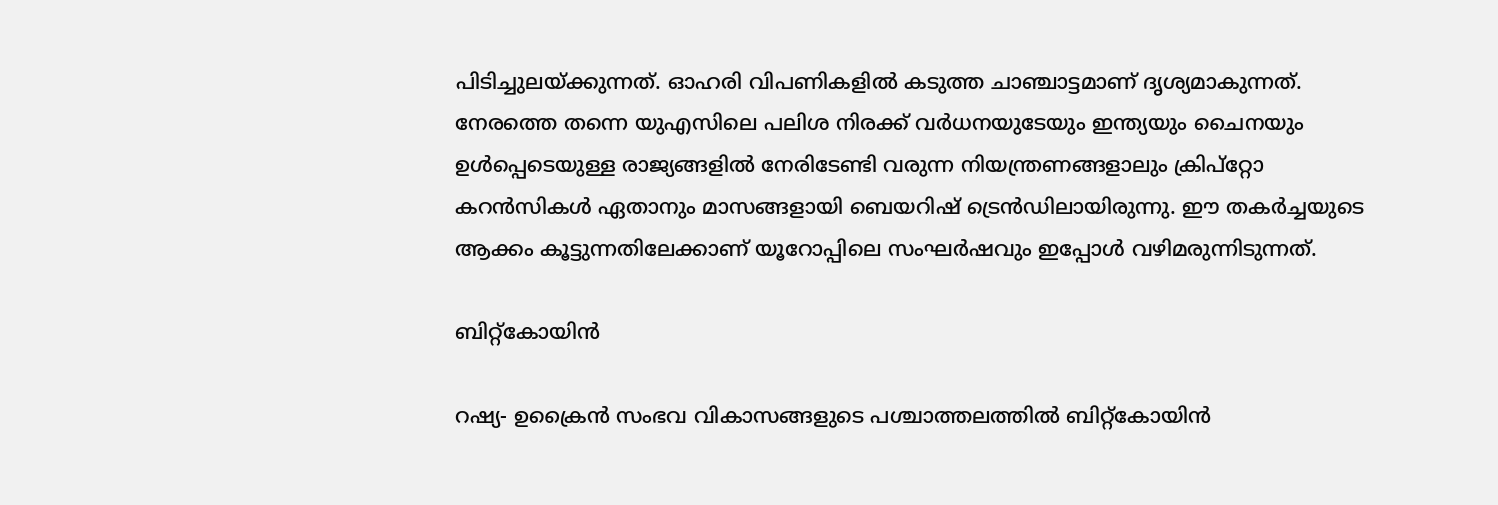പിടിച്ചുലയ്ക്കുന്നത്. ഓഹരി വിപണികളില്‍ കടുത്ത ചാഞ്ചാട്ടമാണ് ദൃശ്യമാകുന്നത്. നേരത്തെ തന്നെ യുഎസിലെ പലിശ നിരക്ക് വര്‍ധനയുടേയും ഇന്ത്യയും ചൈനയും ഉള്‍പ്പെടെയുള്ള രാജ്യങ്ങളില്‍ നേരിടേണ്ടി വരുന്ന നിയന്ത്രണങ്ങളാലും ക്രിപ്‌റ്റോ കറന്‍സികള്‍ ഏതാനും മാസങ്ങളായി ബെയറിഷ് ട്രെന്‍ഡിലായിരുന്നു. ഈ തകര്‍ച്ചയുടെ ആക്കം കൂട്ടുന്നതിലേക്കാണ് യൂറോപ്പിലെ സംഘര്‍ഷവും ഇപ്പോള്‍ വഴിമരുന്നിടുന്നത്.

ബിറ്റ്‌കോയിന്‍

റഷ്യ- ഉക്രൈന്‍ സംഭവ വികാസങ്ങളുടെ പശ്ചാത്തലത്തില്‍ ബിറ്റ്‌കോയിന്‍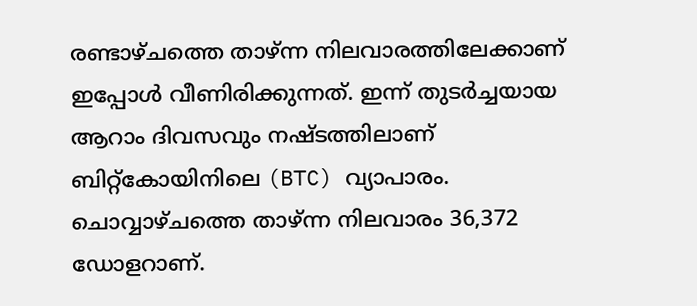രണ്ടാഴ്ചത്തെ താഴ്ന്ന നിലവാരത്തിലേക്കാണ് ഇപ്പോള്‍ വീണിരിക്കുന്നത്. ഇന്ന് തുടര്‍ച്ചയായ ആറാം ദിവസവും നഷ്ടത്തിലാണ് ബിറ്റ്‌കോയിനിലെ (BTC) വ്യാപാരം. ചൊവ്വാഴ്ചത്തെ താഴ്ന്ന നിലവാരം 36,372 ഡോളറാണ്.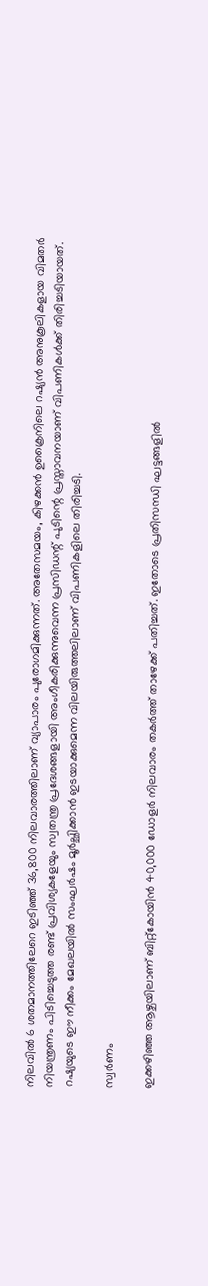നിലവില്‍ 6 ശതമാനത്തിലേറെ ഇടിഞ്ഞ് 36,800 നിലവാരത്തിലാണ് വ്യാപാരം പുരോഗമിക്കുന്നത്. അതേസമയം, കിഴക്കന്‍ ഉക്രൈനിലെ റഷ്യന്‍ അനുകൂലികളായ വിമതര്‍ നിയന്ത്രണം പിടിച്ചെടുത്ത രണ്ട് പ്രവിശ്യകളേയും സ്വതന്ത്ര പ്രദേശങ്ങളായി അംഗീകരിക്കുന്നുവെന്ന പ്രസിഡന്റ് പുടിന്റെ പ്രസ്താവനയാണ് വിപണികള്‍ക്ക് തിരിച്ചടിയായത്. റഷ്യയുടെ ഈ നീക്കം മേഖലയില്‍ സംഘര്‍ഷം മൂര്‍ച്ഛിക്കാന്‍ ഇടയാക്കുമെന്ന വിലയിരുത്തലിലാണ് വിപണികളിലെ തിരിച്ചടി.

സ്വര്‍ണം

ഇക്കഴിഞ്ഞ ആഴ്ചയിലാണ് ബിറ്റ്‌കോയിന്‍ 40,000 ഡോളര്‍ നിലവാരം തകര്‍ത്ത് താഴേക്ക് പതിച്ചത്. ഇതോടെ പ്രതിസന്ധി ഘട്ടങ്ങളില്‍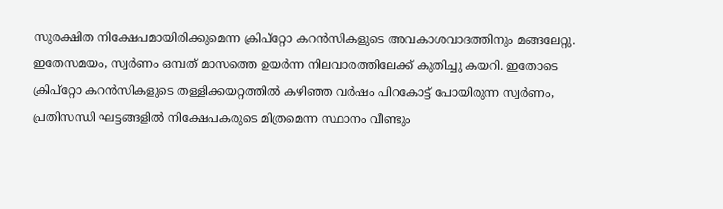സുരക്ഷിത നിക്ഷേപമായിരിക്കുമെന്ന ക്രിപ്‌റ്റോ കറന്‍സികളുടെ അവകാശവാദത്തിനും മങ്ങലേറ്റു. ഇതേസമയം, സ്വര്‍ണം ഒമ്പത് മാസത്തെ ഉയര്‍ന്ന നിലവാരത്തിലേക്ക് കുതിച്ചു കയറി. ഇതോടെ ക്രിപ്‌റ്റോ കറന്‍സികളുടെ തള്ളിക്കയറ്റത്തില്‍ കഴിഞ്ഞ വര്‍ഷം പിറകോട്ട് പോയിരുന്ന സ്വര്‍ണം, പ്രതിസന്ധി ഘട്ടങ്ങളില്‍ നിക്ഷേപകരുടെ മിത്രമെന്ന സ്ഥാനം വീണ്ടും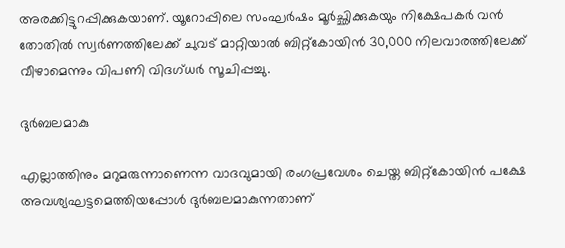അരക്കിട്ടുറപ്പിക്കുകയാണ്. യൂറോപ്പിലെ സംഘര്‍ഷം മൂര്‍ച്ഛിക്കുകയും നിക്ഷേപകര്‍ വന്‍ തോതില്‍ സ്വര്‍ണത്തിലേക്ക് ചുവട് മാറ്റിയാല്‍ ബിറ്റ്‌കോയിന്‍ 30,000 നിലവാരത്തിലേക്ക് വീഴാമെന്നും വിപണി വിദഗ്ധര്‍ സൂചിപ്പച്ചു.

ദുര്‍ബലമാകു

എല്ലാത്തിനും മറുമരുന്നാണെന്ന വാദവുമായി രംഗപ്രവേശം ചെയ്ത ബിറ്റ്‌കോയിന്‍ പക്ഷേ അവശ്യഘട്ടമെത്തിയപ്പോള്‍ ദുര്‍ബലമാകുന്നതാണ്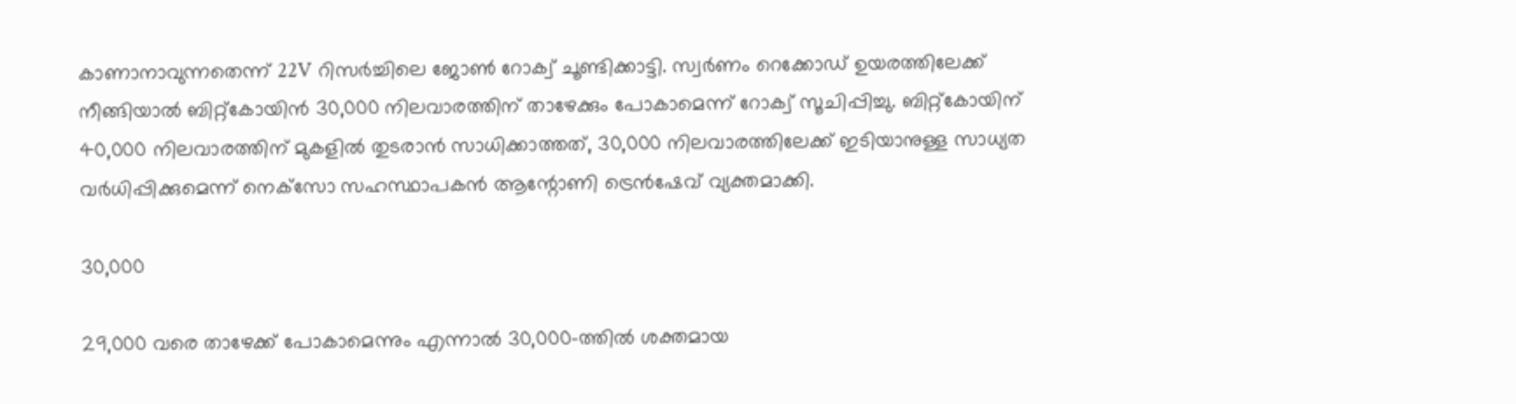കാണാനാവുന്നതെന്ന് 22V റിസര്‍ച്ചിലെ ജോണ്‍ റോക്വ് ചൂണ്ടിക്കാട്ടി. സ്വര്‍ണം റെക്കോഡ് ഉയരത്തിലേക്ക് നീങ്ങിയാല്‍ ബിറ്റ്‌കോയിന്‍ 30,000 നിലവാരത്തിന് താഴേക്കും പോകാമെന്ന് റോക്വ് സൂചിപ്പിച്ചു. ബിറ്റ്‌കോയിന് 40,000 നിലവാരത്തിന് മുകളില്‍ തുടരാന്‍ സാധിക്കാത്തത്, 30,000 നിലവാരത്തിലേക്ക് ഇടിയാനുള്ള സാധ്യത വര്‍ധിപ്പിക്കുമെന്ന് നെക്‌സോ സഹസ്ഥാപകന്‍ ആന്റോണി ട്രെന്‍ഷേവ് വ്യക്തമാക്കി.

30,000

29,000 വരെ താഴേക്ക് പോകാമെന്നും എന്നാല്‍ 30,000-ത്തില്‍ ശക്തമായ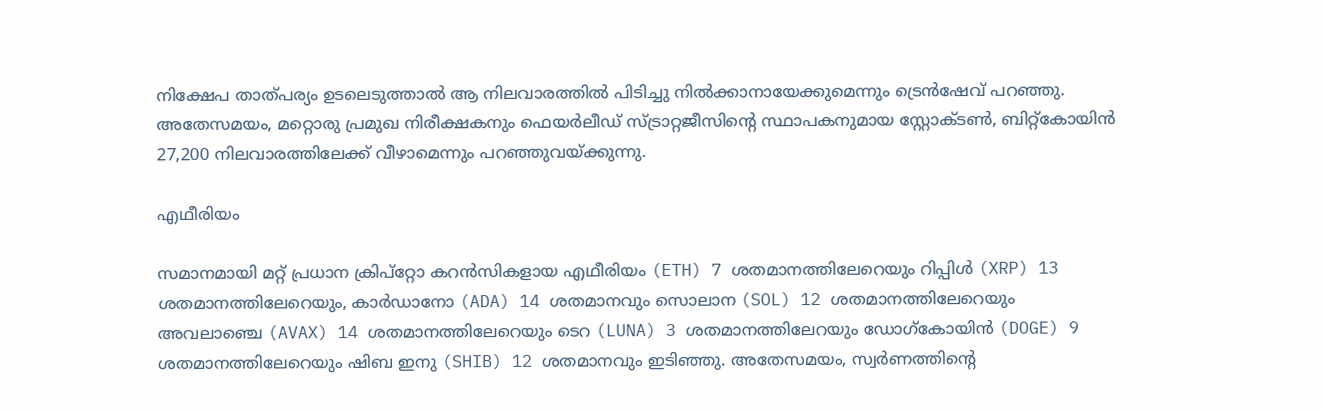നിക്ഷേപ താത്പര്യം ഉടലെടുത്താല്‍ ആ നിലവാരത്തില്‍ പിടിച്ചു നില്‍ക്കാനായേക്കുമെന്നും ട്രെന്‍ഷേവ് പറഞ്ഞു. അതേസമയം, മറ്റൊരു പ്രമുഖ നിരീക്ഷകനും ഫെയര്‍ലീഡ് സ്ട്രാറ്റജീസിന്റെ സ്ഥാപകനുമായ സ്റ്റോക്ടണ്‍, ബിറ്റ്‌കോയിന്‍ 27,200 നിലവാരത്തിലേക്ക് വീഴാമെന്നും പറഞ്ഞുവയ്ക്കുന്നു.

എഥീരിയം

സമാനമായി മറ്റ് പ്രധാന ക്രിപ്‌റ്റോ കറന്‍സികളായ എഥീരിയം (ETH) 7 ശതമാനത്തിലേറെയും റിപ്പിള്‍ (XRP) 13 ശതമാനത്തിലേറെയും, കാര്‍ഡാനോ (ADA) 14 ശതമാനവും സൊലാന (SOL) 12 ശതമാനത്തിലേറെയും അവലാഞ്ചെ (AVAX) 14 ശതമാനത്തിലേറെയും ടെറ (LUNA) 3 ശതമാനത്തിലേറയും ഡോഗ്‌കോയിന്‍ (DOGE) 9 ശതമാനത്തിലേറെയും ഷിബ ഇനു (SHIB) 12 ശതമാനവും ഇടിഞ്ഞു. അതേസമയം, സ്വര്‍ണത്തിന്റെ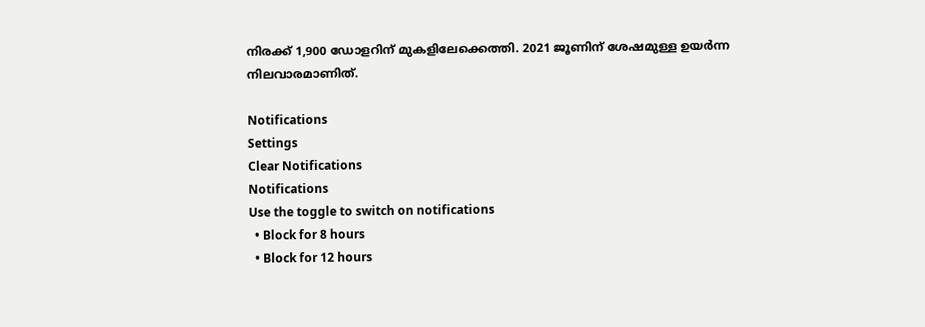നിരക്ക് 1,900 ഡോളറിന് മുകളിലേക്കെത്തി. 2021 ജൂണിന് ശേഷമുള്ള ഉയര്‍ന്ന നിലവാരമാണിത്.

Notifications
Settings
Clear Notifications
Notifications
Use the toggle to switch on notifications
  • Block for 8 hours
  • Block for 12 hours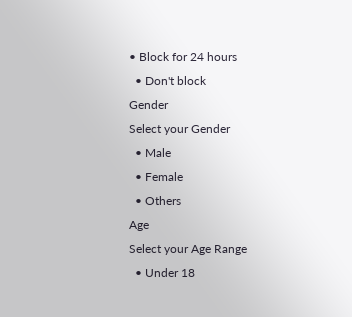• Block for 24 hours
  • Don't block
Gender
Select your Gender
  • Male
  • Female
  • Others
Age
Select your Age Range
  • Under 18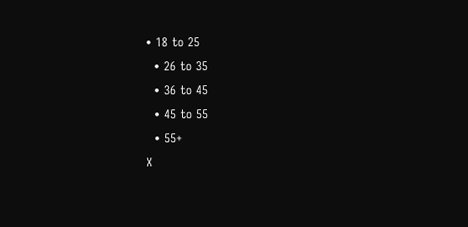• 18 to 25
  • 26 to 35
  • 36 to 45
  • 45 to 55
  • 55+
X